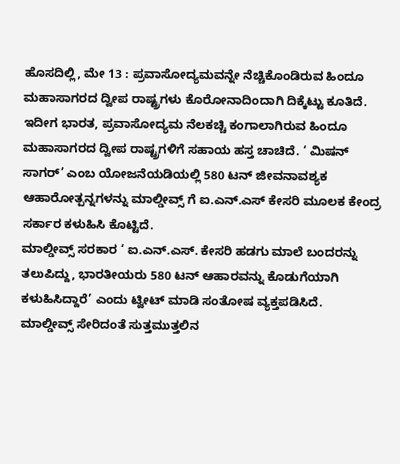ಹೊಸದಿಲ್ಲಿ, ಮೇ 13 : ಪ್ರವಾಸೋದ್ಯಮವನ್ನೇ ನೆಚ್ಚಿಕೊಂಡಿರುವ ಹಿಂದೂ ಮಹಾಸಾಗರದ ದ್ವೀಪ ರಾಷ್ಟ್ರಗಳು ಕೊರೋನಾದಿಂದಾಗಿ ದಿಕ್ಕೆಟ್ಟು ಕೂತಿದೆ. ಇದೀಗ ಭಾರತ, ಪ್ರವಾಸೋದ್ಯಮ ನೆಲಕಚ್ಚಿ ಕಂಗಾಲಾಗಿರುವ ಹಿಂದೂ ಮಹಾಸಾಗರದ ದ್ವೀಪ ರಾಷ್ಟ್ರಗಳಿಗೆ ಸಹಾಯ ಹಸ್ತ ಚಾಚಿದೆ. ‘ ಮಿಷನ್ ಸಾಗರ್’ ಎಂಬ ಯೋಜನೆಯಡಿಯಲ್ಲಿ 580 ಟನ್ ಜೀವನಾವಶ್ಯಕ ಆಹಾರೋತ್ಪನ್ನಗಳನ್ನು ಮಾಲ್ಡೀವ್ಸ್ ಗೆ ಐ.ಎನ್.ಎಸ್ ಕೇಸರಿ ಮೂಲಕ ಕೇಂದ್ರ ಸರ್ಕಾರ ಕಳುಹಿಸಿ ಕೊಟ್ಟಿದೆ.
ಮಾಲ್ಡೀವ್ಸ್ ಸರಕಾರ ‘ ಐ.ಎನ್.ಎಸ್. ಕೇಸರಿ ಹಡಗು ಮಾಲೆ ಬಂದರನ್ನು ತಲುಪಿದ್ದು, ಭಾರತೀಯರು 580 ಟನ್ ಆಹಾರವನ್ನು ಕೊಡುಗೆಯಾಗಿ ಕಳುಹಿಸಿದ್ದಾರೆ’ ಎಂದು ಟ್ವೀಟ್ ಮಾಡಿ ಸಂತೋಷ ವ್ಯಕ್ತಪಡಿಸಿದೆ.
ಮಾಲ್ಡೀವ್ಸ್ ಸೇರಿದಂತೆ ಸುತ್ತಮುತ್ತಲಿನ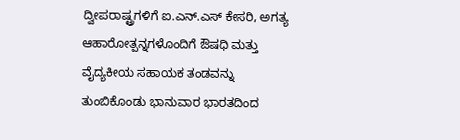ದ್ವೀಪರಾಷ್ಟ್ರಗಳಿಗೆ ಐ.ಎನ್.ಎಸ್ ಕೇಸರಿ, ಅಗತ್ಯ ಆಹಾರೋತ್ಪನ್ನಗಳೊಂದಿಗೆ ಔಷಧಿ ಮತ್ತು ವೈದ್ಯಕೀಯ ಸಹಾಯಕ ತಂಡವನ್ನು ತುಂಬಿಕೊಂಡು ಭಾನುವಾರ ಭಾರತದಿಂದ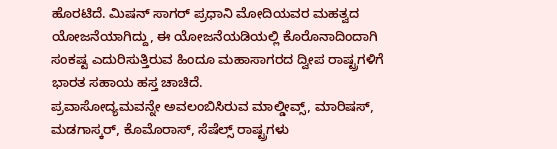ಹೊರಟಿದೆ. ಮಿಷನ್ ಸಾಗರ್ ಪ್ರಧಾನಿ ಮೋದಿಯವರ ಮಹತ್ವದ ಯೋಜನೆಯಾಗಿದ್ದು, ಈ ಯೋಜನೆಯಡಿಯಲ್ಲಿ ಕೊರೊನಾದಿಂದಾಗಿ ಸಂಕಷ್ಟ ಎದುರಿಸುತ್ತಿರುವ ಹಿಂದೂ ಮಹಾಸಾಗರದ ದ್ವೀಪ ರಾಷ್ಟ್ರಗಳಿಗೆ ಭಾರತ ಸಹಾಯ ಹಸ್ತ ಚಾಚಿದೆ.
ಪ್ರವಾಸೋದ್ಯಮವನ್ನೇ ಅವಲಂಬಿಸಿರುವ ಮಾಲ್ಡೀವ್ಸ್, ಮಾರಿಷಸ್, ಮಡಗಾಸ್ಕರ್, ಕೊಮೊರಾಸ್, ಸೆಷೆಲ್ಸ್ ರಾಷ್ಟ್ರಗಳು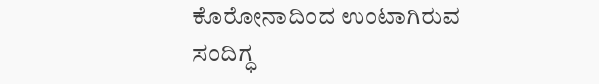ಕೊರೋನಾದಿಂದ ಉಂಟಾಗಿರುವ ಸಂದಿಗ್ಧ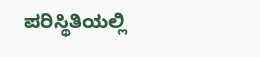ಪರಿಸ್ಥಿತಿಯಲ್ಲಿ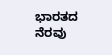ಭಾರತದ ನೆರವು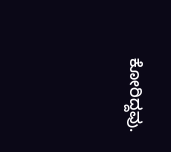ಕೋರಿದ್ದವು.